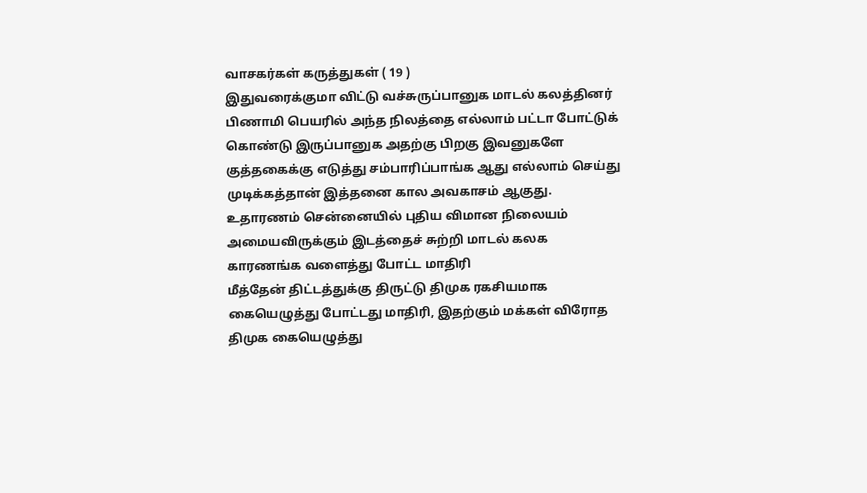வாசகர்கள் கருத்துகள் ( 19 )
இதுவரைக்குமா விட்டு வச்சுருப்பானுக மாடல் கலத்தினர் பிணாமி பெயரில் அந்த நிலத்தை எல்லாம் பட்டா போட்டுக் கொண்டு இருப்பானுக அதற்கு பிறகு இவனுகளே குத்தகைக்கு எடுத்து சம்பாரிப்பாங்க ஆது எல்லாம் செய்து முடிக்கத்தான் இத்தனை கால அவகாசம் ஆகுது. உதாரணம் சென்னையில் புதிய விமான நிலையம் அமையவிருக்கும் இடத்தைச் சுற்றி மாடல் கலக காரணங்க வளைத்து போட்ட மாதிரி
மீத்தேன் திட்டத்துக்கு திருட்டு திமுக ரகசியமாக கையெழுத்து போட்டது மாதிரி, இதற்கும் மக்கள் விரோத திமுக கையெழுத்து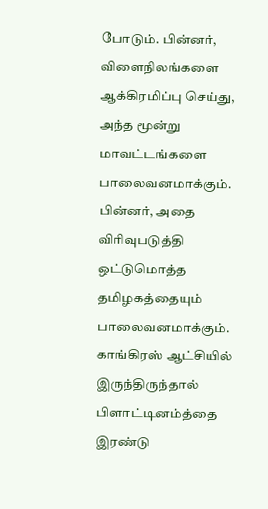போடும். பின்னர், விளைநிலங்களை ஆக்கிரமிப்பு செய்து, அந்த மூன்று மாவட்டங்களை பாலைவனமாக்கும். பின்னர், அதை விரிவுபடுத்தி ஒட்டுமொத்த தமிழகத்தையும் பாலைவனமாக்கும்.
காங்கிரஸ் ஆட்சியில் இருந்திருந்தால் பிளாட்டினம்த்தை இரண்டு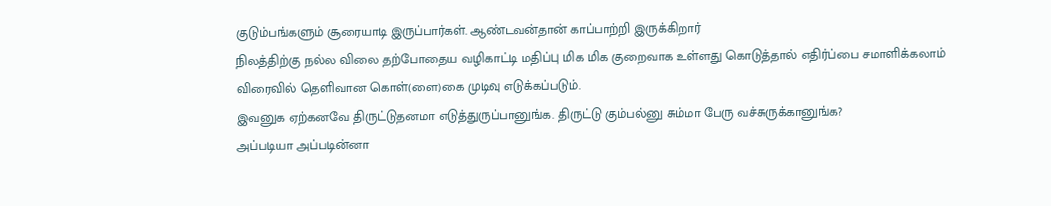குடும்பங்களும் சூரையாடி இருப்பார்கள். ஆண்டவன்தான் காப்பாற்றி இருக்கிறார்
நிலத்திற்கு நல்ல விலை தற்போதைய வழிகாட்டி மதிப்பு மிக மிக குறைவாக உள்ளது கொடுத்தால் எதிர்ப்பை சமாளிக்கலாம்
விரைவில் தெளிவான கொள்(ளை)கை முடிவு எடுக்கப்படும்.
இவனுக ஏற்கனவே திருட்டுதனமா எடுத்துருப்பானுங்க. திருட்டு கும்பல்னு சும்மா பேரு வச்சுருக்கானுங்க?
அப்படியா அப்படின்னா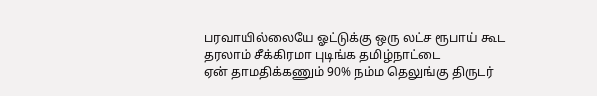பரவாயில்லையே ஓட்டுக்கு ஒரு லட்ச ரூபாய் கூட தரலாம் சீக்கிரமா புடிங்க தமிழ்நாட்டை
ஏன் தாமதிக்கணும் 90% நம்ம தெலுங்கு திருடர்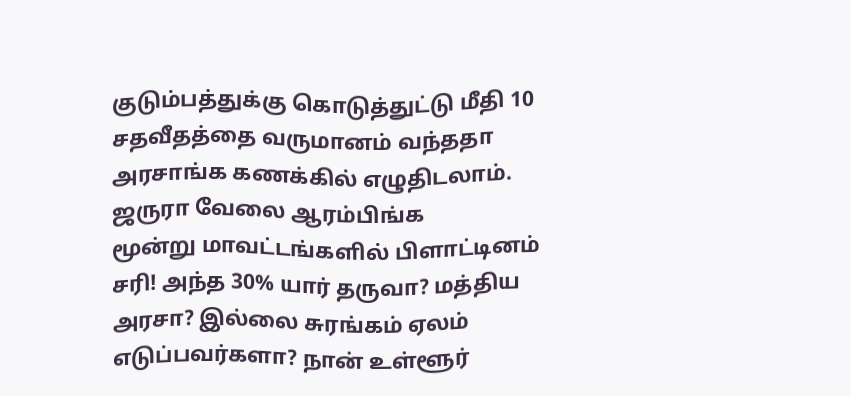குடும்பத்துக்கு கொடுத்துட்டு மீதி 10 சதவீதத்தை வருமானம் வந்ததா அரசாங்க கணக்கில் எழுதிடலாம். ஜருரா வேலை ஆரம்பிங்க
மூன்று மாவட்டங்களில் பிளாட்டினம் சரி! அந்த 30% யார் தருவா? மத்திய அரசா? இல்லை சுரங்கம் ஏலம் எடுப்பவர்களா? நான் உள்ளூர்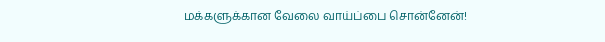மக்களுக்கான வேலை வாய்ப்பை சொன்னேன்!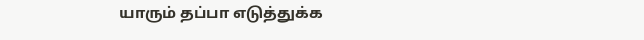யாரும் தப்பா எடுத்துக்க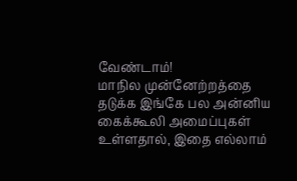வேண்டாம்!
மாநில முன்னேற்றத்தை தடுக்க இங்கே பல அன்னிய கைக்கூலி அமைப்புகள் உள்ளதால், இதை எல்லாம்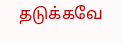தடுக்கவே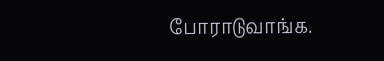போராடுவாங்க.